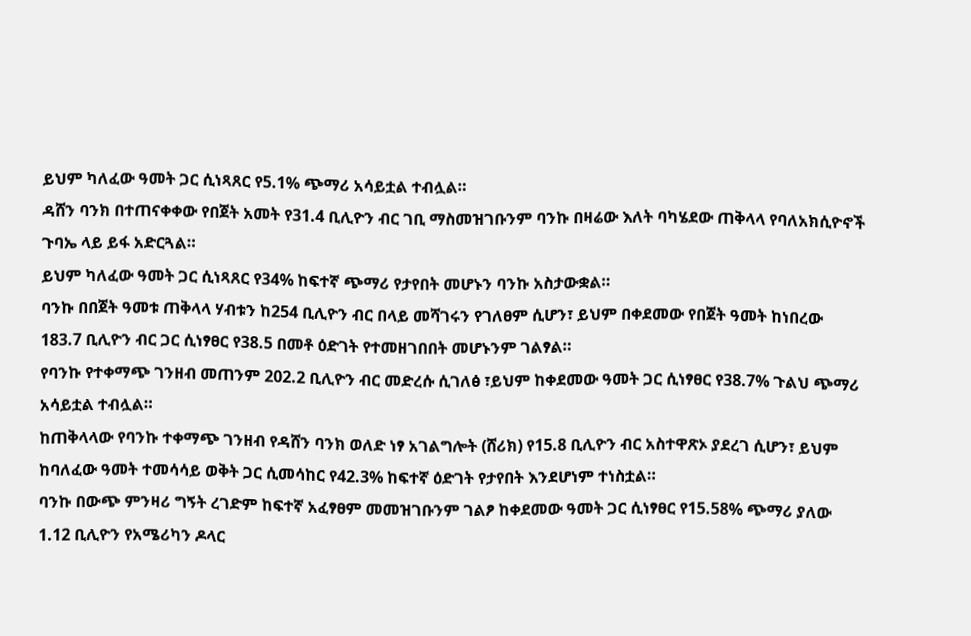ይህም ካለፈው ዓመት ጋር ሲነጻጸር የ5.1% ጭማሪ አሳይቷል ተብሏል።
ዳሸን ባንክ በተጠናቀቀው የበጀት አመት የ31.4 ቢሊዮን ብር ገቢ ማስመዝገቡንም ባንኩ በዛሬው እለት ባካሄደው ጠቅላላ የባለአክሲዮኖች ጉባኤ ላይ ይፋ አድርጓል።
ይህም ካለፈው ዓመት ጋር ሲነጻጸር የ34% ከፍተኛ ጭማሪ የታየበት መሆኑን ባንኩ አስታውቋል።
ባንኩ በበጀት ዓመቱ ጠቅላላ ሃብቱን ከ254 ቢሊዮን ብር በላይ መሻገሩን የገለፀም ሲሆን፣ ይህም በቀደመው የበጀት ዓመት ከነበረው 183.7 ቢሊዮን ብር ጋር ሲነፃፀር የ38.5 በመቶ ዕድገት የተመዘገበበት መሆኑንም ገልፃል።
የባንኩ የተቀማጭ ገንዘብ መጠንም 202.2 ቢሊዮን ብር መድረሱ ሲገለፅ ፣ይህም ከቀደመው ዓመት ጋር ሲነፃፀር የ38.7% ጉልህ ጭማሪ አሳይቷል ተብሏል።
ከጠቅላላው የባንኩ ተቀማጭ ገንዘብ የዳሸን ባንክ ወለድ ነፃ አገልግሎት (ሸሪክ) የ15.8 ቢሊዮን ብር አስተዋጽኦ ያደረገ ሲሆን፣ ይህም ከባለፈው ዓመት ተመሳሳይ ወቅት ጋር ሲመሳከር የ42.3% ከፍተኛ ዕድገት የታየበት እንደሆነም ተነስቷል።
ባንኩ በውጭ ምንዛሪ ግኝት ረገድም ከፍተኛ አፈፃፀም መመዝገቡንም ገልፆ ከቀደመው ዓመት ጋር ሲነፃፀር የ15.58% ጭማሪ ያለው 1.12 ቢሊዮን የአሜሪካን ዶላር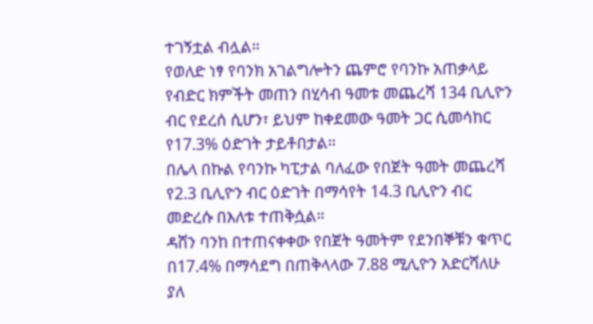ተገኝቷል ብሏል።
የወለድ ነፃ የባንክ አገልግሎትን ጨምሮ የባንኩ አጠቃላይ የብድር ክምችት መጠን በሂሳብ ዓመቱ መጨረሻ 134 ቢሊዮን ብር የደረሰ ሲሆን፣ ይህም ከቀደመው ዓመት ጋር ሲመሳከር የ17.3% ዕድገት ታይቶበታል፡፡
በሌላ በኩል የባንኩ ካፒታል ባለፈው የበጀት ዓመት መጨረሻ የ2.3 ቢሊዮን ብር ዕድገት በማሳየት 14.3 ቢሊዮን ብር መድረሱ በእለቱ ተጠቅሷል።
ዳሸን ባንከ በተጠናቀቀው የበጀት ዓመትም የደንበኞቹን ቁጥር በ17.4% በማሳደግ በጠቅላላው 7.88 ሚሊዮን አድርሻለሁ ያለ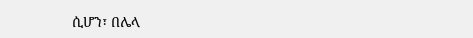ሲሆን፣ በሌላ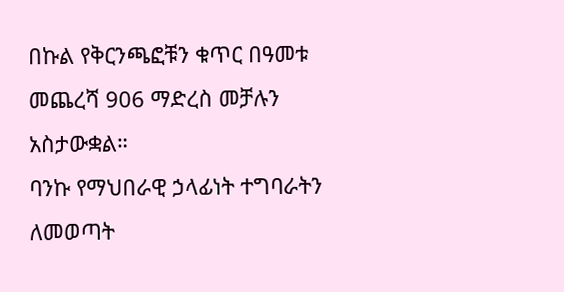በኩል የቅርንጫፎቹን ቁጥር በዓመቱ መጨረሻ 906 ማድረስ መቻሉን አስታውቋል።
ባንኩ የማህበራዊ ኃላፊነት ተግባራትን ለመወጣት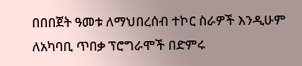በበበጀት ዓመቱ ለማህበረሰብ ተኮር ስራዎች እንዲሁም ለአካባቢ ጥበቃ ፕሮግራሞች በድምሩ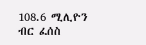108.6 ሚሊዮን ብር ፈሰስ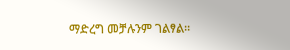ማድረግ መቻሉንም ገልፃል።